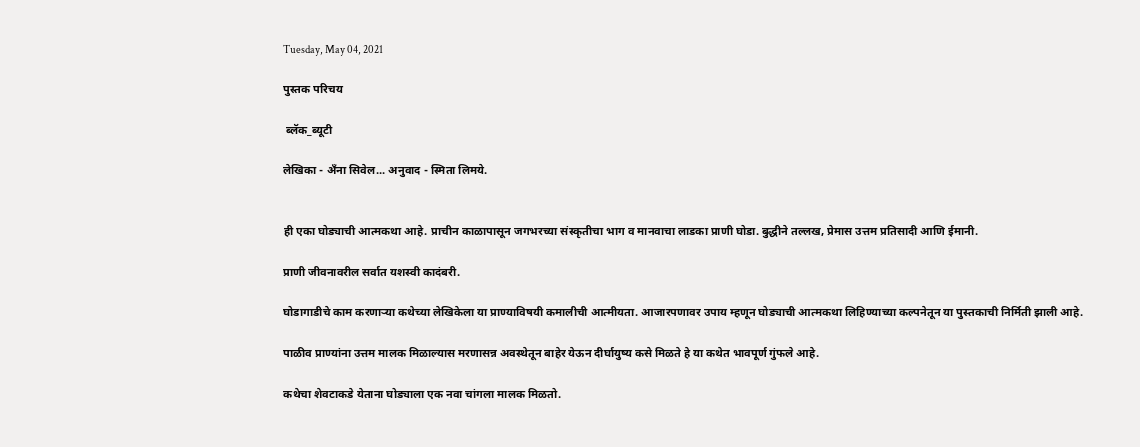Tuesday, May 04, 2021

पुस्तक परिचय

 ब्लॅक_ब्यूटी

लेखिका - अँना सिवेल... अनुवाद - स्मिता लिमये.


ही एका घोड्याची आत्मकथा आहे. प्राचीन काळापासून जगभरच्या संस्कृतीचा भाग व मानवाचा लाडका प्राणी घोडा. बुद्धीने तल्लख, प्रेमास उत्तम प्रतिसादी आणि ईमानी.

प्राणी जीवनावरील सर्वात यशस्वी कादंबरी.

घोडागाडीचे काम करणाऱ्या कथेच्या लेखिकेला या प्राण्याविषयी कमालीची आत्मीयता. आजारपणावर उपाय म्हणून घोड्याची आत्मकथा लिहिण्याच्या कल्पनेतून या पुस्तकाची निर्मिती झाली आहे.

पाळीव प्राण्यांना उत्तम मालक मिळाल्यास मरणासन्न अवस्थेतून बाहेर येऊन दीर्घायुष्य कसे मिळते हे या कथेत भावपूर्ण गुंफले आहे.

कथेचा शेवटाकडे येताना घोड्याला एक नवा चांगला मालक मिळतो.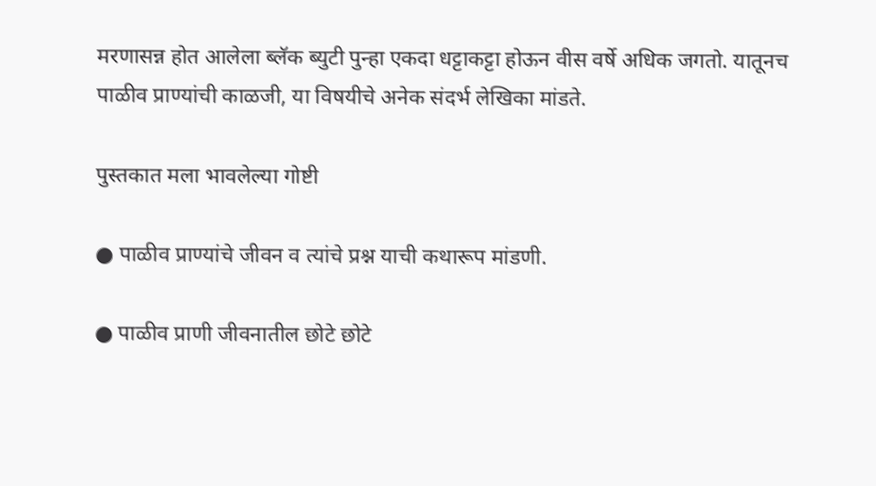मरणासन्न होत आलेला ब्लॅक ब्युटी पुन्हा एकदा धट्टाकट्टा होऊन वीस वर्षे अधिक जगतो. यातूनच पाळीव प्राण्यांची काळजी, या विषयीचे अनेक संदर्भ लेखिका मांडते.

पुस्तकात मला भावलेल्या गोष्टी

● पाळीव प्राण्यांचे जीवन व त्यांचे प्रश्न याची कथारूप मांडणी.

● पाळीव प्राणी जीवनातील छोटे छोटे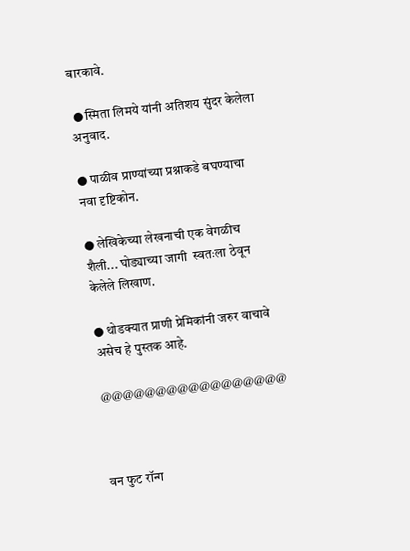बारकावे.

 ● स्मिता लिमये यांनी अतिशय सुंदर केलेला अनुवाद.

● पाळीव प्राण्यांच्या प्रश्नाकडे बघण्याचा नवा दृष्टिकोन.

● लेखिकेच्या लेखनाची एक वेगळीच शैली... घोड्याच्या जागी  स्वतःला ठेवून केलेले लिखाण.

● थोडक्यात प्राणी प्रेमिकांनी जरुर वाचावे असेच हे पुस्तक आहे.

@@@@@@@@@@@@@@@@@



वन फुट रॉन्ग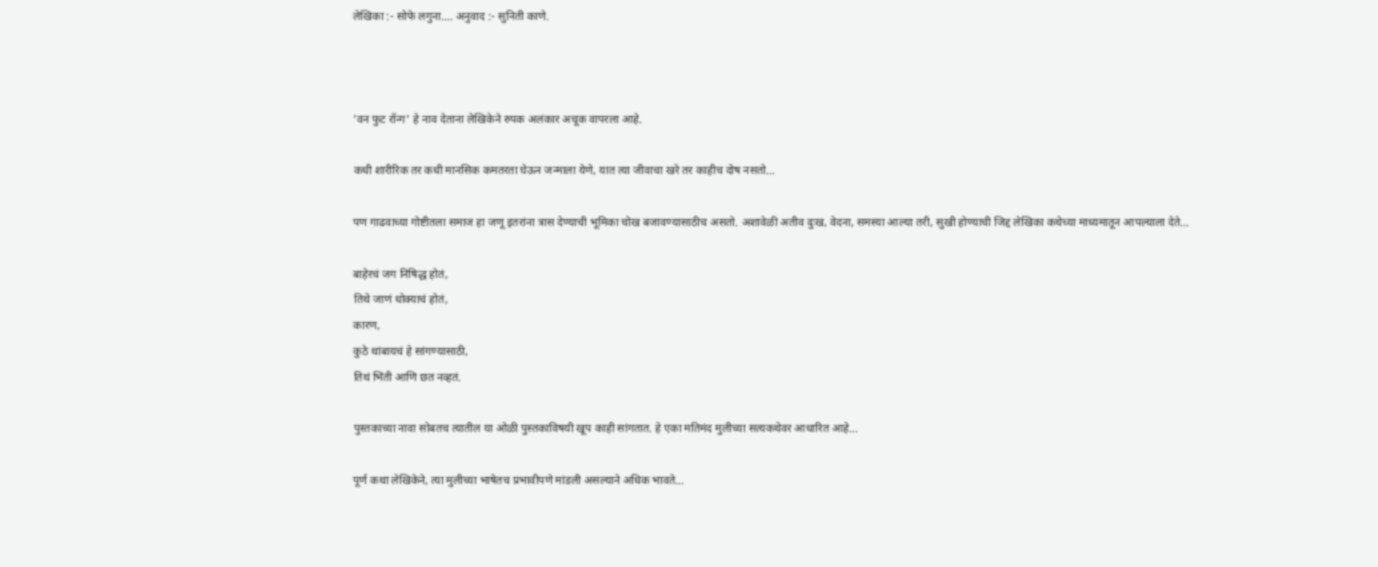लेखिका :- सोफे लगुना.... अनुवाद :- सुनिती काणे.



'वन फुट रॉन्ग' हे नाव देताना लेखिकेने रुपक अलंकार अचूक वापरला आहे.

कधी शारीरिक तर कधी मानसिक कमतरता घेऊन जन्माला येणे, यात त्या जीवाचा खरे तर काहीच दोष नसतो...

पण गाढवाच्या गोष्टीतला समाज हा जणू इतरांना त्रास देण्याची भूमिका चोख बजावण्यासाठीच असतो. अशावेळी अतीव दुःख, वेदना, समस्या आल्या तरी, सुखी होण्याची जिद्द लेखिका कथेच्या माध्यमातून आपल्याला देते...

बाहेरचं जग निषिद्ध होतं,
तिथे जाणं धोक्याचं होतं,
कारण,
कुठे थांबायचं हे सांगण्यासाठी,
तिथं भिंती आणि छत नव्हतं.

पुस्तकाच्या नावा सोबतच त्यातील या ओळी पुस्तकाविषयी खूप काही सांगतात. हे एका मतिमंद मुलीच्या सत्यकथेवर आधारित आहे...

पूर्ण कथा लेखिकेने, त्या मुलीच्या भाषेतच प्रभावीपणे मांडली असल्याने अधिक भावते...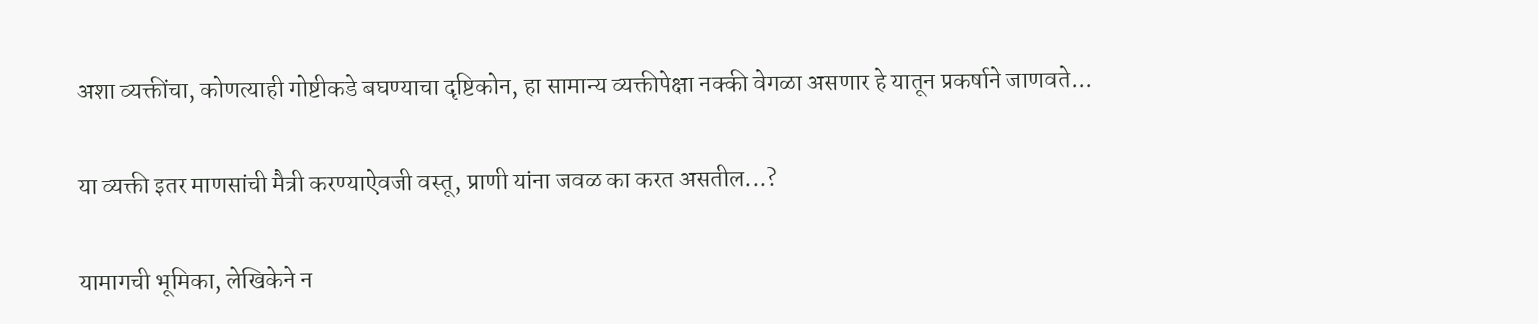अशा व्यक्तींचा, कोणत्याही गोष्टीकडे बघण्याचा दृष्टिकोन, हा सामान्य व्यक्तीपेक्षा नक्की वेगळा असणार हे यातून प्रकर्षाने जाणवते...

या व्यक्ती इतर माणसांची मैत्री करण्याऐवजी वस्तू, प्राणी यांना जवळ का करत असतील...?

यामागची भूमिका, लेखिकेने न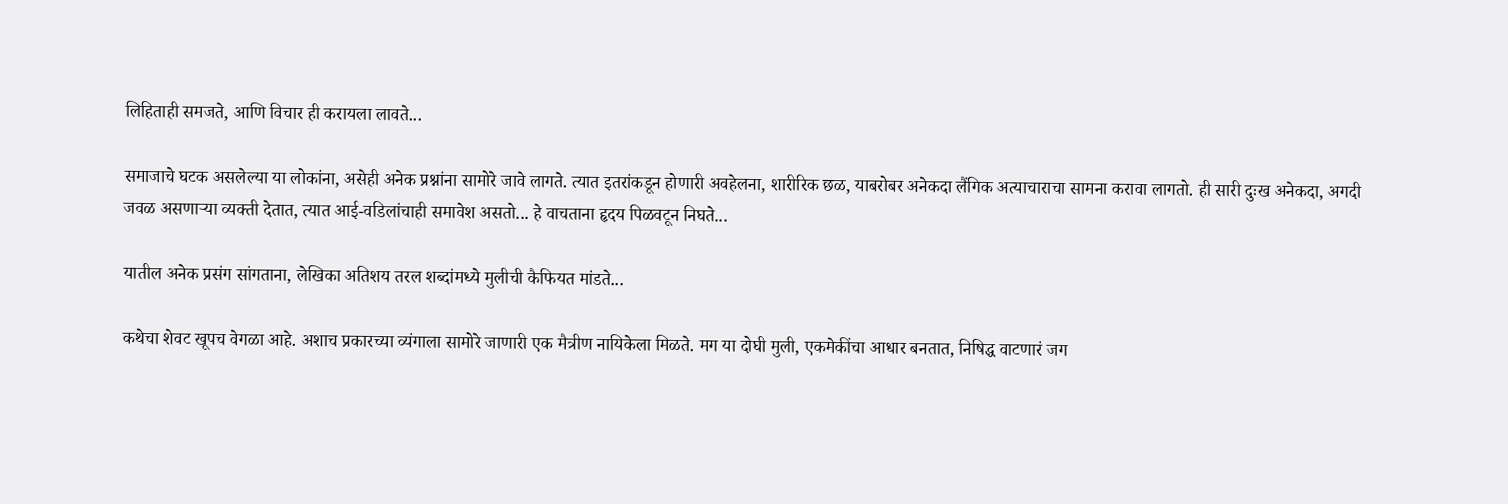लिहिताही समजते, आणि विचार ही करायला लावते...

समाजाचे घटक असलेल्या या लोकांना, असेही अनेक प्रश्नांना सामोरे जावे लागते. त्यात इतरांकडून होणारी अवहेलना, शारीरिक छळ, याबरोबर अनेकदा लैंगिक अत्याचाराचा सामना करावा लागतो. ही सारी दुःख अनेकदा, अगदी जवळ असणाऱ्या व्यक्ती देतात, त्यात आई-वडिलांचाही समावेश असतो... हे वाचताना हृदय पिळवटून निघते...

यातील अनेक प्रसंग सांगताना, लेखिका अतिशय तरल शब्दांमध्ये मुलीची कैफियत मांडते...

कथेचा शेवट खूपच वेगळा आहे. अशाच प्रकारच्या व्यंगाला सामोरे जाणारी एक मैत्रीण नायिकेला मिळते. मग या दोघी मुली, एकमेकींचा आधार बनतात, निषिद्ध वाटणारं जग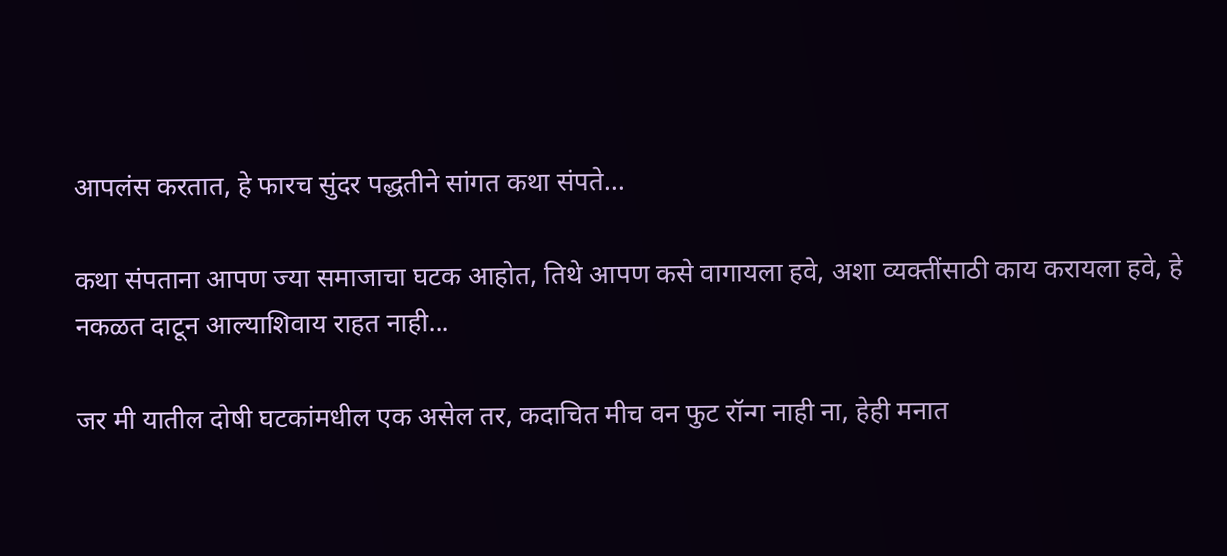आपलंस करतात, हे फारच सुंदर पद्धतीने सांगत कथा संपते...

कथा संपताना आपण ज्या समाजाचा घटक आहोत, तिथे आपण कसे वागायला हवे, अशा व्यक्तींसाठी काय करायला हवे, हे नकळत दाटून आल्याशिवाय राहत नाही...

जर मी यातील दोषी घटकांमधील एक असेल तर, कदाचित मीच वन फुट रॉन्ग नाही ना, हेही मनात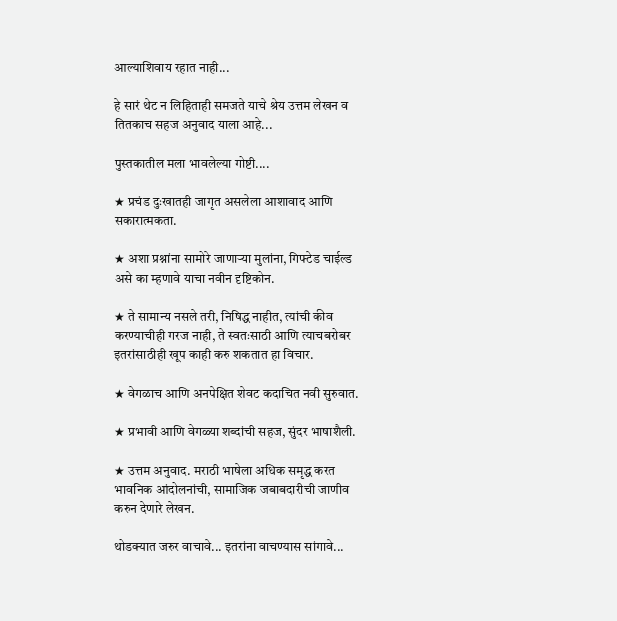आल्याशिवाय रहात नाही...

हे सारं थेट न लिहिताही समजते याचे श्रेय उत्तम लेखन व तितकाच सहज अनुवाद याला आहे...

पुस्तकातील मला भावलेल्या गोष्टी....

★ प्रचंड दुःखातही जागृत असलेला आशावाद आणि सकारात्मकता.

★ अशा प्रश्नांना सामोरे जाणाऱ्या मुलांना, गिफ्टेड चाईल्ड असे का म्हणावे याचा नवीन दृष्टिकोन.

★ ते सामान्य नसले तरी, निषिद्ध नाहीत, त्यांची कीव करण्याचीही गरज नाही, ते स्वतःसाठी आणि त्याचबरोबर इतरांसाठीही खूप काही करु शकतात हा विचार.

★ वेगळाच आणि अनपेक्षित शेवट कदाचित नवी सुरुवात.

★ प्रभावी आणि वेगळ्या शब्दांची सहज, सुंदर भाषाशैली.

★ उत्तम अनुवाद. मराठी भाषेला अधिक समृद्ध करत भावनिक आंदोलनांची, सामाजिक जबाबदारीची जाणीव करुन देणारे लेखन.

थोडक्यात जरुर वाचावे... इतरांना वाचण्यास सांगावे...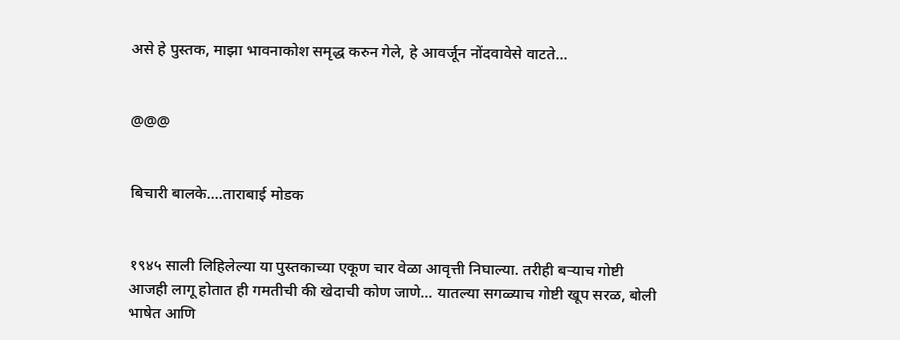असे हे पुस्तक, माझा भावनाकोश समृद्ध करुन गेले, हे आवर्जून नोंदवावेसे वाटते...


@@@


बिचारी बालके....ताराबाई मोडक


१९४५ साली लिहिलेल्या या पुस्तकाच्या एकूण चार वेळा आवृत्ती निघाल्या. तरीही बऱ्याच गोष्टी आजही लागू होतात ही गमतीची की खेदाची कोण जाणे... यातल्या सगळ्याच गोष्टी खूप सरळ, बोली भाषेत आणि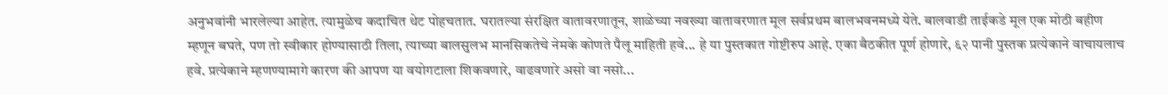अनुभवांनी भारलेल्या आहेत. त्यामुळेच कदाचित थेट पोहचतात. घरातल्या संरक्षित वातावरणातून, शाळेच्या नवख्या वातावरणात मूल सर्वप्रथम बालभवनमध्ये येते. बालवाडी ताईकडे मूल एक मोठी बहीण म्हणून बघते, पण तो स्वीकार होण्यासाठी तिला, त्याच्या बालसुलभ मानसिकतेचे नेमके कोणते पैलू माहिती हवे... हे या पुस्तकात गोष्टीरुप आहे. एका बैठकीत पूर्ण होणारे, ६२ पानी पुस्तक प्रत्येकाने वाचायलाच हवे. प्रत्येकाने म्हणण्यामागे कारण की आपण या वयोगटाला शिकवणारे, वाढवणारे असो वा नसो...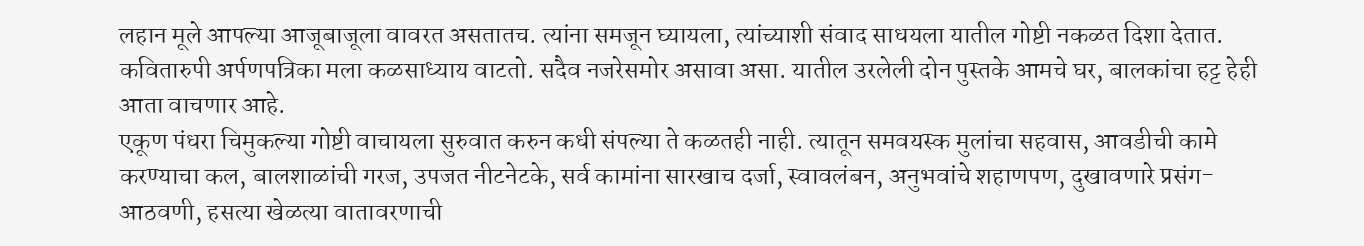लहान मूले आपल्या आजूबाजूला वावरत असतातच. त्यांना समजून घ्यायला, त्यांच्याशी संवाद साधयला यातील गोष्टी नकळत दिशा देतात. कवितारुपी अर्पणपत्रिका मला कळसाध्याय वाटतो. सदैव नजरेसमोर असावा असा. यातील उरलेली दोन पुस्तके आमचे घर, बालकांचा हट्ट हेही आता वाचणार आहे.
एकूण पंधरा चिमुकल्या गोष्टी वाचायला सुरुवात करुन कधी संपल्या ते कळतही नाही. त्यातून समवयस्क मुलांचा सहवास, आवडीची कामे करण्याचा कल, बालशाळांची गरज, उपजत नीटनेटके, सर्व कामांना सारखाच दर्जा, स्वावलंबन, अनुभवांचे शहाणपण, दुखावणारे प्रसंग-आठवणी, हसत्या खेळत्या वातावरणाची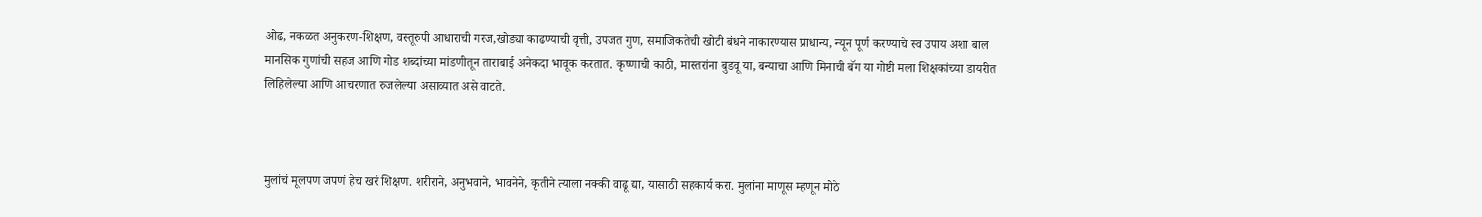ओढ, नकळत अनुकरण-शिक्षण, वस्तूरुपी आधाराची गरज,खोड्या काढण्याची वृत्ती, उपजत गुण, समाजिकतेची खोटी बंधने नाकारण्यास प्राधान्य, न्यून पूर्ण करण्याचे स्व उपाय अशा बाल मानसिक गुणांची सहज आणि गोड शब्दांच्या मांडणीतून ताराबाई अनेकदा भावूक करतात. कृष्णाची काठी, मास्तरांना बुडवू या, बन्याचा आणि मिनाची बॅग या गोष्टी मला शिक्षकांच्या डायरीत लिहिलेल्या आणि आचरणात रुजलेल्या असाव्यात असे वाटते.



मुलांचं मूलपण जपणं हेच खरं शिक्षण. शरीराने, अनुभवाने, भावनेने, कृतीने त्याला नक्की वाढू द्या, यासाठी सहकार्य करा. मुलांना माणूस म्हणून मोठे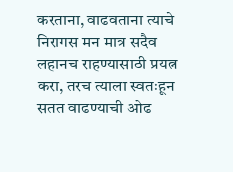करताना, वाढवताना त्याचे निरागस मन मात्र सदैव लहानच राहण्यासाठी प्रयत्न करा, तरच त्याला स्वतःहून सतत वाढण्याची ओढ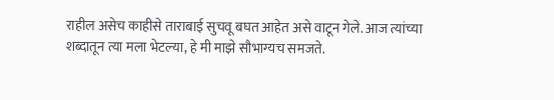राहील असेच काहीसे ताराबाई सुचवू बघत आहेत असे वाटून गेले. आज त्यांच्या शब्दातून त्या मला भेटल्या, हे मी माझे सौभाग्यच समजते.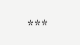***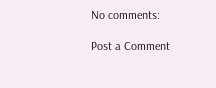No comments:

Post a Comment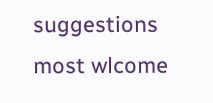suggestions most wlcome